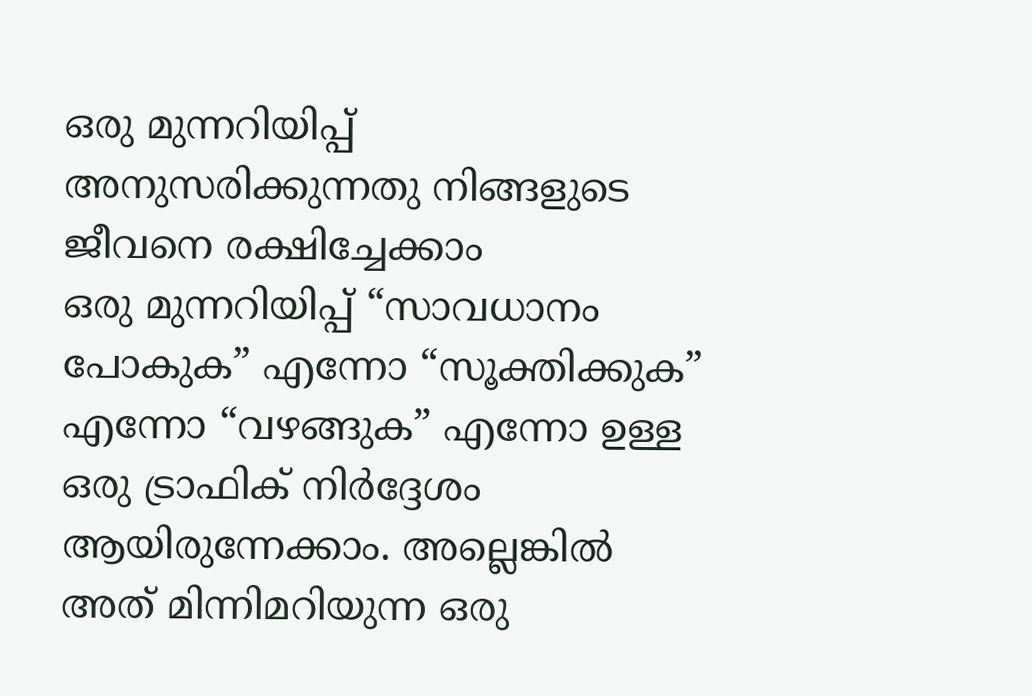ഒരു മുന്നറിയിപ്പ് അനുസരിക്കുന്നതു നിങ്ങളുടെ ജീവനെ രക്ഷിച്ചേക്കാം
ഒരു മുന്നറിയിപ്പ് “സാവധാനം പോകുക” എന്നോ “സൂക്തിക്കുക” എന്നോ “വഴങ്ങുക” എന്നോ ഉള്ള ഒരു ട്രാഫിക് നിർദ്ദേശം ആയിരുന്നേക്കാം. അല്ലെങ്കിൽ അത് മിന്നിമറിയുന്ന ഒരു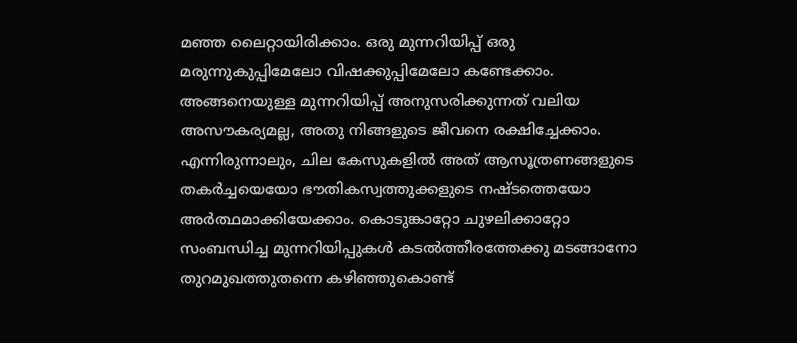മഞ്ഞ ലൈറ്റായിരിക്കാം. ഒരു മുന്നറിയിപ്പ് ഒരു മരുന്നുകുപ്പിമേലോ വിഷക്കുപ്പിമേലോ കണ്ടേക്കാം. അങ്ങനെയുള്ള മുന്നറിയിപ്പ് അനുസരിക്കുന്നത് വലിയ അസൗകര്യമല്ല, അതു നിങ്ങളുടെ ജീവനെ രക്ഷിച്ചേക്കാം.
എന്നിരുന്നാലും, ചില കേസുകളിൽ അത് ആസൂത്രണങ്ങളുടെ തകർച്ചയെയോ ഭൗതികസ്വത്തുക്കളുടെ നഷ്ടത്തെയോ അർത്ഥമാക്കിയേക്കാം. കൊടുങ്കാറ്റോ ചുഴലിക്കാറ്റോ സംബന്ധിച്ച മുന്നറിയിപ്പുകൾ കടൽത്തീരത്തേക്കു മടങ്ങാനോ തുറമുഖത്തുതന്നെ കഴിഞ്ഞുകൊണ്ട്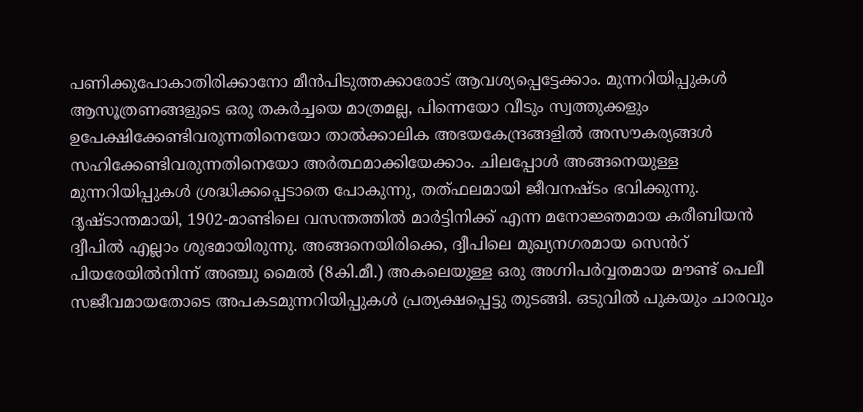പണിക്കുപോകാതിരിക്കാനോ മീൻപിടുത്തക്കാരോട് ആവശ്യപ്പെട്ടേക്കാം. മുന്നറിയിപ്പുകൾ ആസൂത്രണങ്ങളുടെ ഒരു തകർച്ചയെ മാത്രമല്ല, പിന്നെയോ വീടും സ്വത്തുക്കളും ഉപേക്ഷിക്കേണ്ടിവരുന്നതിനെയോ താൽക്കാലിക അഭയകേന്ദ്രങ്ങളിൽ അസൗകര്യങ്ങൾ സഹിക്കേണ്ടിവരുന്നതിനെയോ അർത്ഥമാക്കിയേക്കാം. ചിലപ്പോൾ അങ്ങനെയുള്ള മുന്നറിയിപ്പുകൾ ശ്രദ്ധിക്കപ്പെടാതെ പോകുന്നു, തത്ഫലമായി ജീവനഷ്ടം ഭവിക്കുന്നു.
ദൃഷ്ടാന്തമായി, 1902-മാണ്ടിലെ വസന്തത്തിൽ മാർട്ടിനിക്ക് എന്ന മനോജ്ഞമായ കരീബിയൻ ദ്വീപിൽ എല്ലാം ശുഭമായിരുന്നു. അങ്ങനെയിരിക്കെ, ദ്വീപിലെ മുഖ്യനഗരമായ സെൻറ് പിയരേയിൽനിന്ന് അഞ്ചു മൈൽ (8കി.മീ.) അകലെയുള്ള ഒരു അഗ്നിപർവ്വതമായ മൗണ്ട് പെലീ സജീവമായതോടെ അപകടമുന്നറിയിപ്പുകൾ പ്രത്യക്ഷപ്പെട്ടു തുടങ്ങി. ഒടുവിൽ പുകയും ചാരവും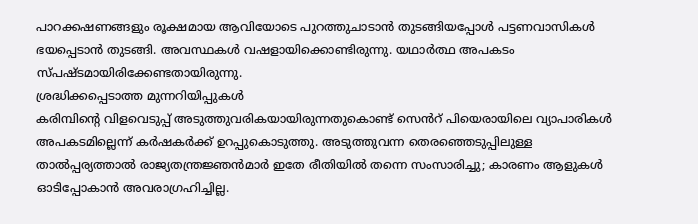പാറക്കഷണങ്ങളും രൂക്ഷമായ ആവിയോടെ പുറത്തുചാടാൻ തുടങ്ങിയപ്പോൾ പട്ടണവാസികൾ ഭയപ്പെടാൻ തുടങ്ങി. അവസ്ഥകൾ വഷളായിക്കൊണ്ടിരുന്നു. യഥാർത്ഥ അപകടം സ്പഷ്ടമായിരിക്കേണ്ടതായിരുന്നു.
ശ്രദ്ധിക്കപ്പെടാത്ത മുന്നറിയിപ്പുകൾ
കരിമ്പിന്റെ വിളവെടുപ്പ് അടുത്തുവരികയായിരുന്നതുകൊണ്ട് സെൻറ് പിയെരായിലെ വ്യാപാരികൾ അപകടമില്ലെന്ന് കർഷകർക്ക് ഉറപ്പുകൊടുത്തു. അടുത്തുവന്ന തെരഞ്ഞെടുപ്പിലുള്ള താൽപ്പര്യത്താൽ രാജ്യതന്ത്രജ്ഞൻമാർ ഇതേ രീതിയിൽ തന്നെ സംസാരിച്ചു; കാരണം ആളുകൾ ഓടിപ്പോകാൻ അവരാഗ്രഹിച്ചില്ല.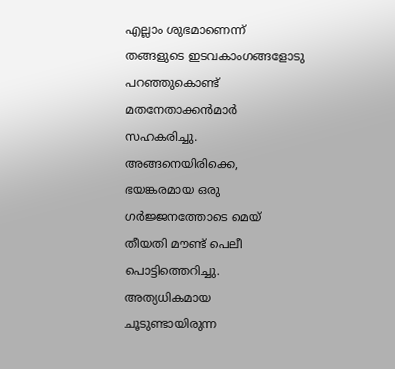എല്ലാം ശുഭമാണെന്ന് തങ്ങളുടെ ഇടവകാംഗങ്ങളോടു പറഞ്ഞുകൊണ്ട് മതനേതാക്കൻമാർ സഹകരിച്ചു. അങ്ങനെയിരിക്കെ, ഭയങ്കരമായ ഒരു ഗർജ്ജനത്തോടെ മെയ് തീയതി മൗണ്ട് പെലീ പൊട്ടിത്തെറിച്ചു. അത്യധികമായ ചൂടുണ്ടായിരുന്ന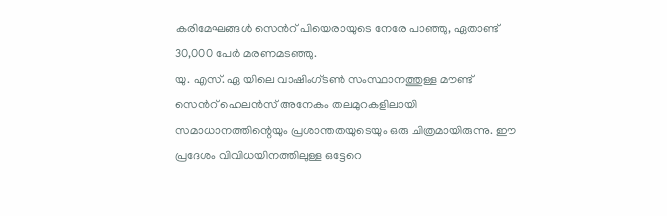കരിമേഘങ്ങൾ സെൻറ് പിയെരായുടെ നേരേ പാഞ്ഞു, ഏതാണ്ട് 30,000 പേർ മരണമടഞ്ഞു.
യു. എസ്. ഏ യിലെ വാഷിംഗ്ടൺ സംസ്ഥാനത്തുള്ള മൗണ്ട് സെൻറ് ഹെലൻസ് അനേകം തലമുറകളിലായി സമാധാനത്തിന്റെയും പ്രശാന്തതയുടെയും ഒരു ചിത്രമായിരുന്നു. ഈ പ്രദേശം വിവിധയിനത്തിലുള്ള ഒട്ടേറെ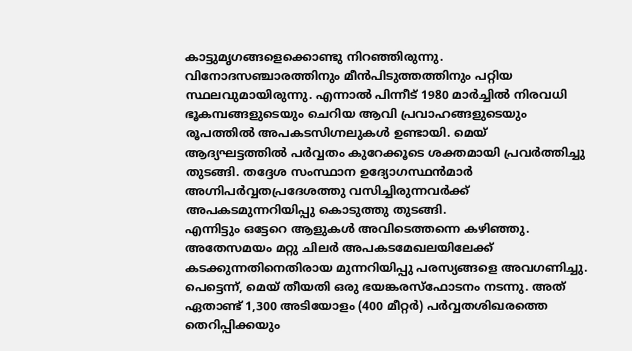കാട്ടുമൃഗങ്ങളെക്കൊണ്ടു നിറഞ്ഞിരുന്നു. വിനോദസഞ്ചാരത്തിനും മീൻപിടുത്തത്തിനും പറ്റിയ സ്ഥലവുമായിരുന്നു. എന്നാൽ പിന്നീട് 1980 മാർച്ചിൽ നിരവധി ഭൂകമ്പങ്ങളുടെയും ചെറിയ ആവി പ്രവാഹങ്ങളുടെയും രൂപത്തിൽ അപകടസിഗ്നലുകൾ ഉണ്ടായി. മെയ് ആദ്യഘട്ടത്തിൽ പർവ്വതം കുറേക്കൂടെ ശക്തമായി പ്രവർത്തിച്ചു തുടങ്ങി. തദ്ദേശ സംസ്ഥാന ഉദ്യോഗസ്ഥൻമാർ അഗ്നിപർവ്വതപ്രദേശത്തു വസിച്ചിരുന്നവർക്ക് അപകടമുന്നറിയിപ്പു കൊടുത്തു തുടങ്ങി.
എന്നിട്ടും ഒട്ടേറെ ആളുകൾ അവിടെത്തന്നെ കഴിഞ്ഞു. അതേസമയം മറ്റു ചിലർ അപകടമേഖലയിലേക്ക് കടക്കുന്നതിനെതിരായ മുന്നറിയിപ്പു പരസ്യങ്ങളെ അവഗണിച്ചു. പെട്ടെന്ന്, മെയ് തീയതി ഒരു ഭയങ്കരസ്ഫോടനം നടന്നു. അത് ഏതാണ്ട് 1,300 അടിയോളം (400 മീറ്റർ) പർവ്വതശിഖരത്തെ തെറിപ്പിക്കയും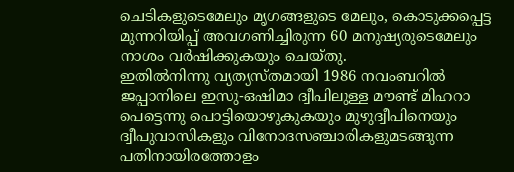ചെടികളുടെമേലും മൃഗങ്ങളുടെ മേലും, കൊടുക്കപ്പെട്ട മുന്നറിയിപ്പ് അവഗണിച്ചിരുന്ന 60 മനുഷ്യരുടെമേലും നാശം വർഷിക്കുകയും ചെയ്തു.
ഇതിൽനിന്നു വ്യത്യസ്തമായി 1986 നവംബറിൽ ജപ്പാനിലെ ഇസു-ഒഷിമാ ദ്വീപിലുള്ള മൗണ്ട് മിഹറാ പെട്ടെന്നു പൊട്ടിയൊഴുകുകയും മുഴുദ്വീപിനെയും ദ്വീപുവാസികളും വിനോദസഞ്ചാരികളുമടങ്ങുന്ന പതിനായിരത്തോളം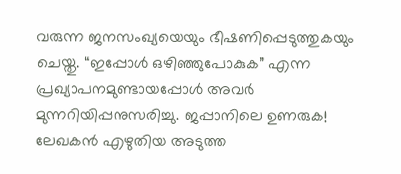വരുന്ന ജനസംഖ്യയെയും ഭീഷണിപ്പെടുത്തുകയും ചെയ്തു. “ഇപ്പോൾ ഒഴിഞ്ഞുപോകുക” എന്ന പ്രഖ്യാപനമുണ്ടായപ്പോൾ അവർ മുന്നറിയിപ്പനുസരിച്ചു. ജപ്പാനിലെ ഉണരുക! ലേഖകൻ എഴുതിയ അടുത്ത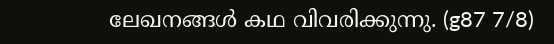ലേഖനങ്ങൾ കഥ വിവരിക്കുന്നു. (g87 7/8)